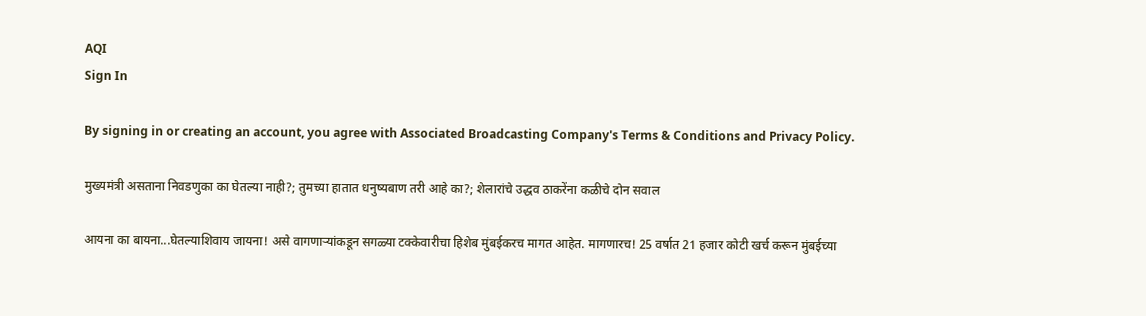AQI
Sign In

By signing in or creating an account, you agree with Associated Broadcasting Company's Terms & Conditions and Privacy Policy.

मुख्यमंत्री असताना निवडणुका का घेतल्या नाही?; तुमच्या हातात धनुष्यबाण तरी आहे का?; शेलारांचे उद्धव ठाकरेंना कळीचे दोन सवाल

आयना का बायना...घेतल्याशिवाय जायना! असे वागणाऱ्यांकडून सगळ्या टक्केवारीचा हिशेब मुंबईकरच मागत आहेत. मागणारच! 25 वर्षात 21 हजार कोटी खर्च करून मुंबईच्या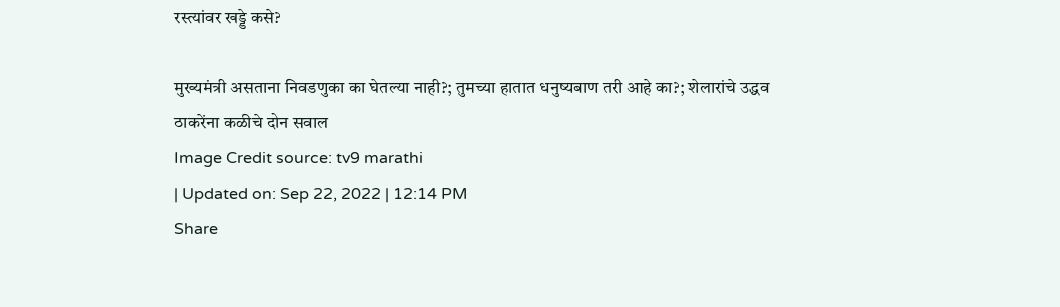रस्त्यांवर खड्डे कसे?

मुख्यमंत्री असताना निवडणुका का घेतल्या नाही?; तुमच्या हातात धनुष्यबाण तरी आहे का?; शेलारांचे उद्धव ठाकरेंना कळीचे दोन सवाल
Image Credit source: tv9 marathi
| Updated on: Sep 22, 2022 | 12:14 PM
Share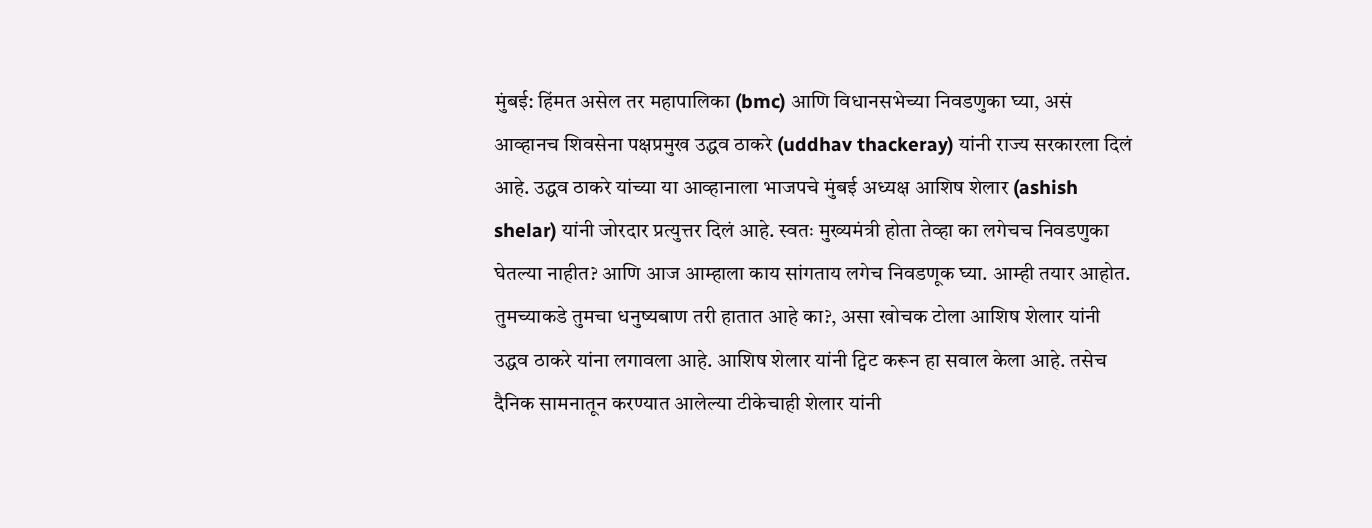मुंबई: हिंमत असेल तर महापालिका (bmc) आणि विधानसभेच्या निवडणुका घ्या, असं आव्हानच शिवसेना पक्षप्रमुख उद्धव ठाकरे (uddhav thackeray) यांनी राज्य सरकारला दिलं आहे. उद्धव ठाकरे यांच्या या आव्हानाला भाजपचे मुंबई अध्यक्ष आशिष शेलार (ashish shelar) यांनी जोरदार प्रत्युत्तर दिलं आहे. स्वतः मुख्यमंत्री होता तेव्हा का लगेचच निवडणुका घेतल्या नाहीत? आणि आज आम्हाला काय सांगताय लगेच निवडणूक घ्या. आम्ही तयार आहोत. तुमच्याकडे तुमचा धनुष्यबाण तरी हातात आहे का?, असा खोचक टोला आशिष शेलार यांनी उद्धव ठाकरे यांना लगावला आहे. आशिष शेलार यांनी ट्विट करून हा सवाल केला आहे. तसेच दैनिक सामनातून करण्यात आलेल्या टीकेचाही शेलार यांनी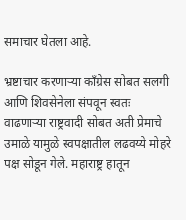समाचार घेतला आहे.

भ्रष्टाचार करणाऱ्या काँग्रेस सोबत सलगी आणि शिवसेनेला संपवून स्वतः वाढणाऱ्या राष्ट्रवादी सोबत अती प्रेमाचे उमाळे यामुळे स्वपक्षातील लढवय्ये मोहरे पक्ष सोडून गेले. महाराष्ट्र हातून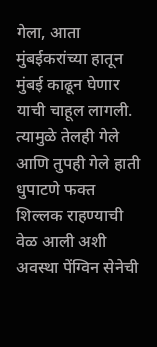गेला, आता मुंबईकरांच्या हातून मुंबई काढून घेणार याची चाहूल लागली. त्यामुळे तेलही गेले आणि तुपही गेले हाती धुपाटणे फक्त शिल्लक राहण्याची वेळ आली अशी अवस्था पेंग्विन सेनेची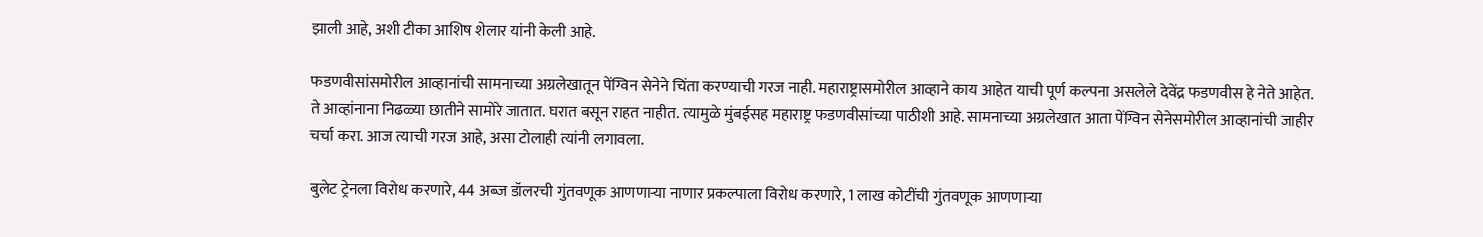झाली आहे, अशी टीका आशिष शेलार यांनी केली आहे.

फडणवीसांसमोरील आव्हानांची सामनाच्या अग्रलेखातून पेंग्विन सेनेने चिंता करण्याची गरज नाही. महाराष्ट्रासमोरील आव्हाने काय आहेत याची पूर्ण कल्पना असलेले देवेंद्र फडणवीस हे नेते आहेत. ते आव्हांनाना निढळ्या छातीने सामोरे जातात. घरात बसून राहत नाहीत. त्यामुळे मुंबईसह महाराष्ट्र फडणवीसांच्या पाठीशी आहे. सामनाच्या अग्रलेखात आता पेंग्विन सेनेसमोरील आव्हानांची जाहीर चर्चा करा. आज त्याची गरज आहे, असा टोलाही त्यांनी लगावला.

बुलेट ट्रेनला विरोध करणारे, 44 अब्ज डॉलरची गुंतवणूक आणणाऱ्या नाणार प्रकल्पाला विरोध करणारे, 1 लाख कोटींची गुंतवणूक आणणाऱ्या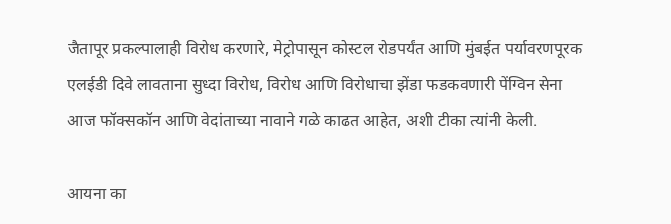जैतापूर प्रकल्पालाही विरोध करणारे, मेट्रोपासून कोस्टल रोडपर्यंत आणि मुंबईत पर्यावरणपूरक एलईडी दिवे लावताना सुध्दा विरोध, विरोध आणि विरोधाचा झेंडा फडकवणारी पेंग्विन सेना आज फॉक्सकॉन आणि वेदांताच्या नावाने गळे काढत आहेत, अशी टीका त्यांनी केली.

आयना का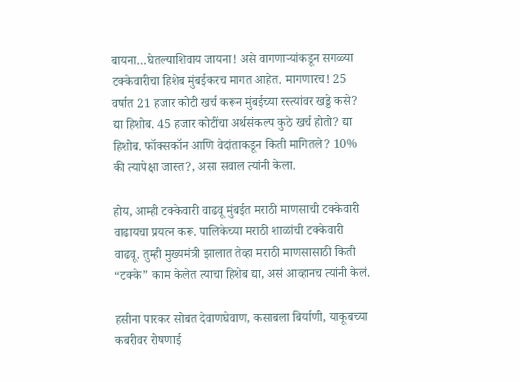बायना…घेतल्याशिवाय जायना! असे वागणाऱ्यांकडून सगळ्या टक्केवारीचा हिशेब मुंबईकरच मागत आहेत. मागणारच! 25 वर्षात 21 हजार कोटी खर्च करून मुंबईच्या रस्त्यांवर खड्डे कसे? द्या हिशोब. 45 हजार कोटींचा अर्थसंकल्प कुठे खर्च होतो? द्या हिशोब. फॉक्सकॉन आणि वेदांताकडून किती मागितले? 10% की त्यापेक्षा जास्त?, असा सवाल त्यांनी केला.

होय, आम्ही टक्केवारी वाढवू मुंबईत मराठी माणसाची टक्केवारी वाढायचा प्रयत्न करू. पालिकेच्या मराठी शाळांची टक्केवारी वाढवू. तुम्ही मुख्यमंत्री झालात तेव्हा मराठी माणसासाठी किती “टक्के” काम केलेत त्याचा हिशेब द्या, असं आव्हानच त्यांनी केलं.

हसीना पारकर सोबत देवाणघेवाण, कसाबला बिर्याणी, याकूबच्या कबरीवर रोषणाई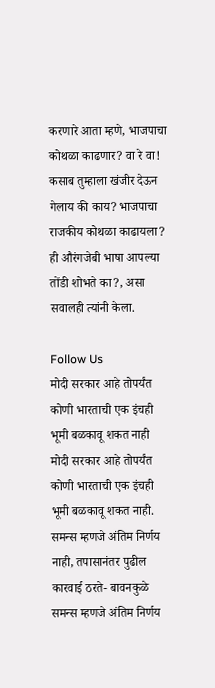करणारे आता म्हणे, भाजपाचा कोथळा काढणार? वा रे वा! कसाब तुम्हाला खंजीर देऊन गेलाय की काय? भाजपाचा राजकीय कोथळा काढायला? ही औरंगजेबी भाषा आपल्या तोंडी शोभते का?, असा सवालही त्यांनी केला.

Follow Us
मोदी सरकार आहे तोपर्यंत कोणी भारताची एक इंचही भूमी बळकावू शकत नाही
मोदी सरकार आहे तोपर्यंत कोणी भारताची एक इंचही भूमी बळकावू शकत नाही.
समन्स म्हणजे अंतिम निर्णय नाही, तपासानंतर पुढील कारवाई ठरते- बावनकुळे
समन्स म्हणजे अंतिम निर्णय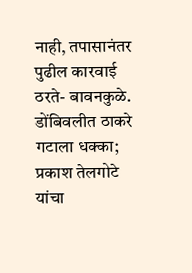नाही, तपासानंतर पुढील कारवाई ठरते- बावनकुळे.
डोंबिवलीत ठाकरे गटाला धक्का; प्रकाश तेलगोटे यांचा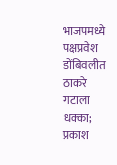भाजपमध्ये पक्षप्रवेश
डोंबिवलीत ठाकरे गटाला धक्का; प्रकाश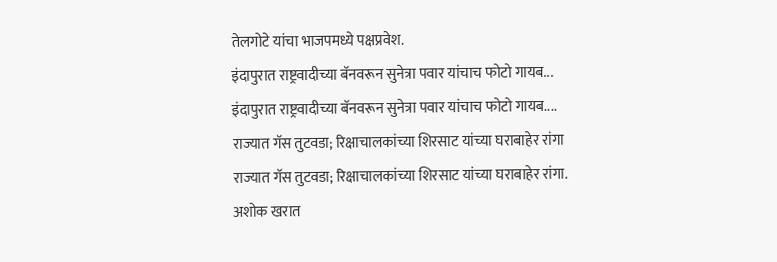तेलगोटे यांचा भाजपमध्ये पक्षप्रवेश.
इंदापुरात राष्ट्रवादीच्या बॅनवरून सुनेत्रा पवार यांचाच फोटो गायब...
इंदापुरात राष्ट्रवादीच्या बॅनवरून सुनेत्रा पवार यांचाच फोटो गायब....
राज्यात गॅस तुटवडा; रिक्षाचालकांच्या शिरसाट यांच्या घराबाहेर रांगा
राज्यात गॅस तुटवडा; रिक्षाचालकांच्या शिरसाट यांच्या घराबाहेर रांगा.
अशोक खरात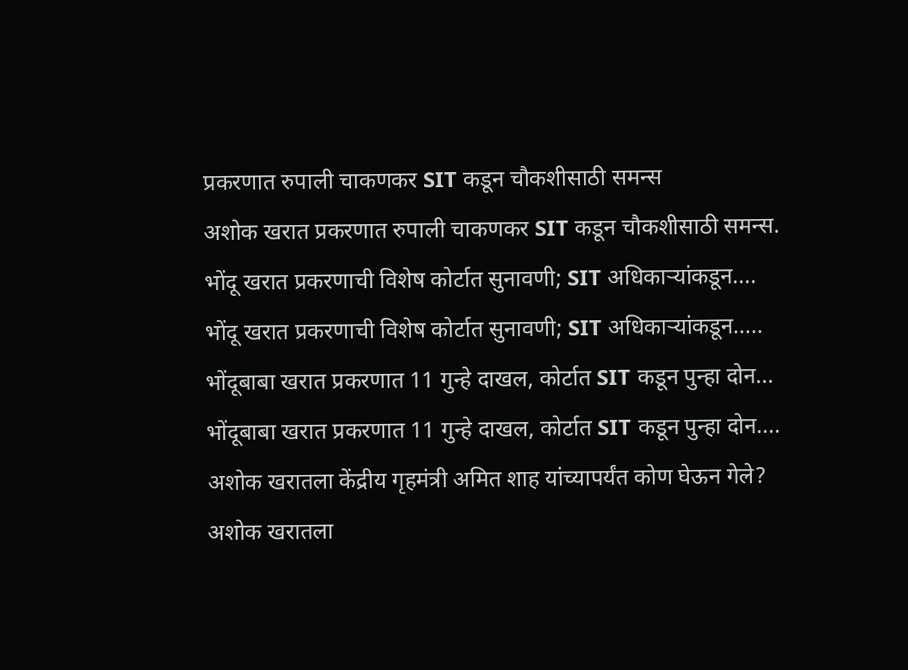प्रकरणात रुपाली चाकणकर SIT कडून चौकशीसाठी समन्स
अशोक खरात प्रकरणात रुपाली चाकणकर SIT कडून चौकशीसाठी समन्स.
भोंदू खरात प्रकरणाची विशेष कोर्टात सुनावणी; SIT अधिकाऱ्यांकडून....
भोंदू खरात प्रकरणाची विशेष कोर्टात सुनावणी; SIT अधिकाऱ्यांकडून.....
भोंदूबाबा खरात प्रकरणात 11 गुन्हे दाखल, कोर्टात SIT कडून पुन्हा दोन...
भोंदूबाबा खरात प्रकरणात 11 गुन्हे दाखल, कोर्टात SIT कडून पुन्हा दोन....
अशोक खरातला केंद्रीय गृहमंत्री अमित शाह यांच्यापर्यंत कोण घेऊन गेले?
अशोक खरातला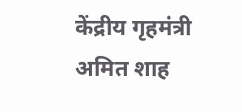केंद्रीय गृहमंत्री अमित शाह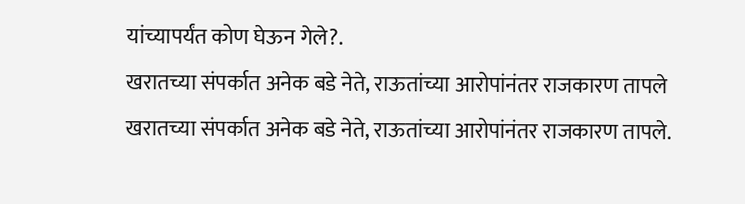यांच्यापर्यंत कोण घेऊन गेले?.
खरातच्या संपर्कात अनेक बडे नेते, राऊतांच्या आरोपांनंतर राजकारण तापले
खरातच्या संपर्कात अनेक बडे नेते, राऊतांच्या आरोपांनंतर राजकारण तापले.